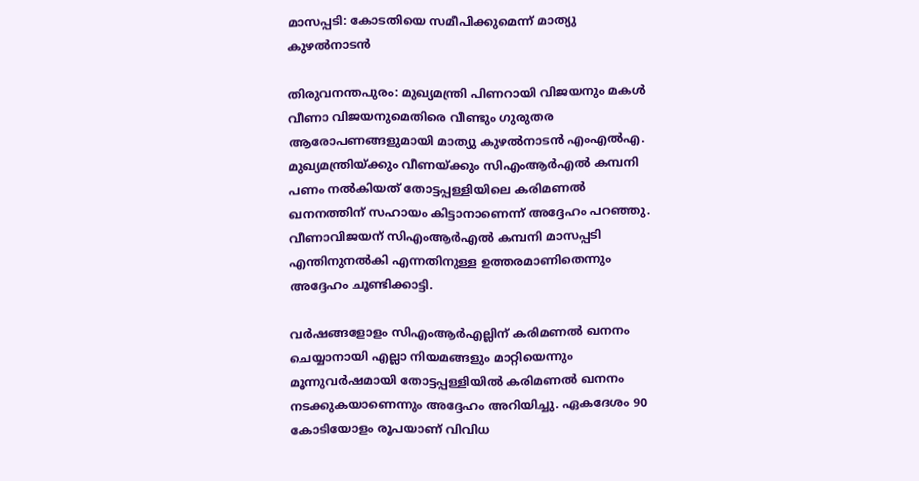മാസപ്പടി: കോടതിയെ സമീപിക്കുമെന്ന് മാത്യു കുഴല്‍നാടന്‍

തിരുവനന്തപുരം: മുഖ്യമന്ത്രി പിണറായി വിജയനും മകൾ വീണാ വിജയനുമെതിരെ വീണ്ടും ഗുരുതര ആരോപണങ്ങളുമായി മാത്യു കുഴൽനാടൻ എംഎൽഎ. മുഖ്യമന്ത്രിയ്ക്കും വീണയ്ക്കും സിഎംആർഎൽ കമ്പനി പണം നൽകിയത് തോട്ടപ്പള്ളിയിലെ കരിമണൽ ഖനനത്തിന് സഹായം കിട്ടാനാണെന്ന് അദ്ദേഹം പറഞ്ഞു. വീണാവിജയന് സിഎംആർഎൽ കമ്പനി മാസപ്പടി എന്തിനുനൽകി എന്നതിനുള്ള ഉത്തരമാണിതെന്നും അദ്ദേഹം ചൂണ്ടിക്കാട്ടി.

വർഷങ്ങളോളം സിഎംആർഎല്ലിന് കരിമണൽ ഖനനം ചെയ്യാനായി എല്ലാ നിയമങ്ങളും മാറ്റിയെന്നും മൂന്നുവർഷമായി തോട്ടപ്പള്ളിയിൽ കരിമണൽ ഖനനം നടക്കുകയാണെന്നും അദ്ദേഹം അറിയിച്ചു. ഏകദേശം 90 കോടിയോളം രൂപയാണ് വിവിധ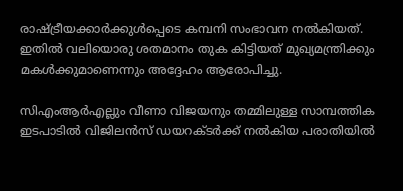രാഷ്ട്രീയക്കാർക്കുൾപ്പെടെ കമ്പനി സംഭാവന നൽകിയത്. ഇതിൽ വലിയൊരു ശതമാനം തുക കിട്ടിയത് മുഖ്യമന്ത്രിക്കും മകൾക്കുമാണെന്നും അദ്ദേഹം ആരോപിച്ചു.

സിഎംആർഎല്ലും വീണാ വിജയനും തമ്മിലുള്ള സാമ്പത്തിക ഇടപാടിൽ വിജിലൻസ് ഡയറക്ടർക്ക് നൽകിയ പരാതിയിൽ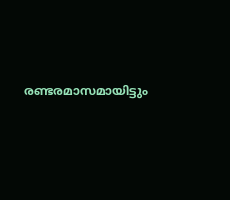രണ്ടരമാസമായിട്ടും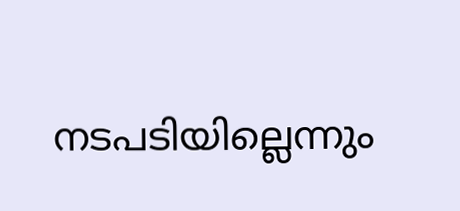നടപടിയില്ലെന്നും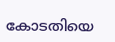കോടതിയെ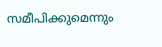സമീപിക്കുമെന്നും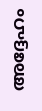അദ്ദേഹം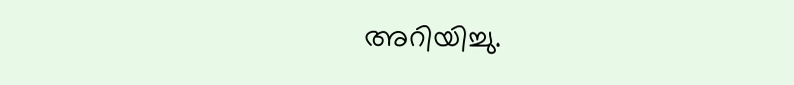അറിയിച്ചു.